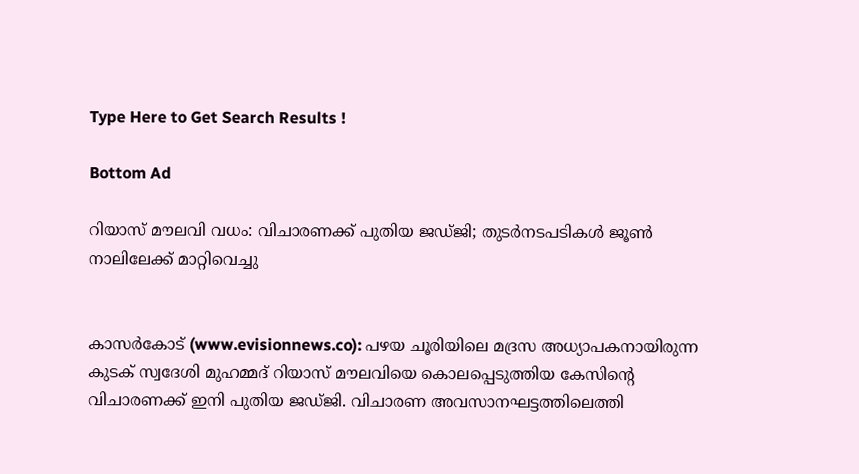Type Here to Get Search Results !

Bottom Ad

റിയാസ് മൗലവി വധം: വിചാരണക്ക് പുതിയ ജഡ്ജി; തുടര്‍നടപടികള്‍ ജൂണ്‍ നാലിലേക്ക് മാറ്റിവെച്ചു


കാസര്‍കോട് (www.evisionnews.co): പഴയ ചൂരിയിലെ മദ്രസ അധ്യാപകനായിരുന്ന കുടക് സ്വദേശി മുഹമ്മദ് റിയാസ് മൗലവിയെ കൊലപ്പെടുത്തിയ കേസിന്റെ വിചാരണക്ക് ഇനി പുതിയ ജഡ്ജി. വിചാരണ അവസാനഘട്ടത്തിലെത്തി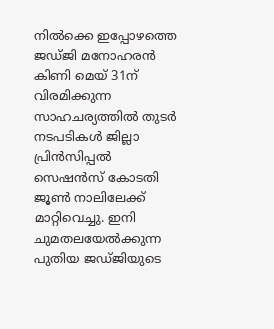നില്‍ക്കെ ഇപ്പോഴത്തെ ജഡ്ജി മനോഹരന്‍ കിണി മെയ് 31ന് വിരമിക്കുന്ന സാഹചര്യത്തില്‍ തുടര്‍ നടപടികള്‍ ജില്ലാ പ്രിന്‍സിപ്പല്‍ സെഷന്‍സ് കോടതി ജൂണ്‍ നാലിലേക്ക് മാറ്റിവെച്ചു. ഇനി ചുമതലയേല്‍ക്കുന്ന പുതിയ ജഡ്ജിയുടെ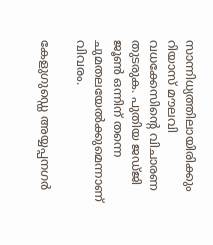സാന്നിധ്യത്തിലായിരിക്കും റിയാസ് മൗലവി വധക്കേസിന്റെ വിചാരണ തുടരുക. പുതിയ ജഡ്ജി ജൂണ്‍ ഒന്നിന് തന്നെ ചുമതലയേല്‍ക്കുമെന്നാണ് വിവരം.

കേളുഗുഡ്ഡെ അയ്യപ്പനഗര്‍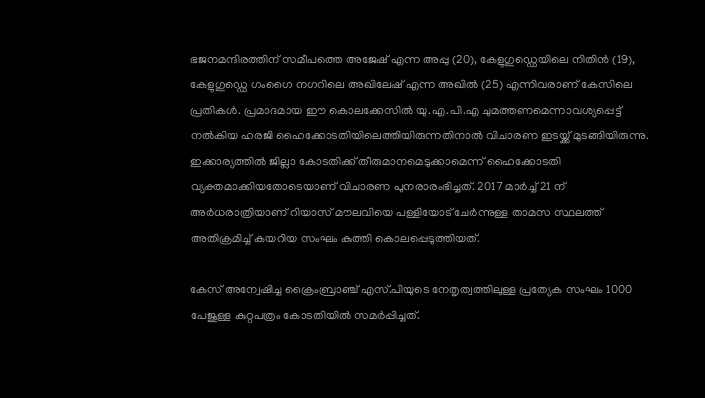ഭജനമന്ദിരത്തിന് സമീപത്തെ അജേഷ് എന്ന അപ്പു (20), കേളുഗുഡ്ഡെയിലെ നിതിന്‍ (19), കേളുഗുഡ്ഡെ ഗംഗൈ നഗറിലെ അഖിലേഷ് എന്ന അഖില്‍ (25) എന്നിവരാണ് കേസിലെ പ്രതികള്‍. പ്രമാദമായ ഈ കൊലക്കേസില്‍ യു.എ.പി.എ ചുമത്തണമെന്നാവശ്യപ്പെട്ട് നല്‍കിയ ഹരജി ഹൈക്കോടതിയിലെത്തിയിരുന്നതിനാല്‍ വിചാരണ ഇടയ്ക്ക് മുടങ്ങിയിരുന്നു. ഇക്കാര്യത്തില്‍ ജില്ലാ കോടതിക്ക് തീരുമാനമെടുക്കാമെന്ന് ഹൈക്കോടതി വ്യക്തമാക്കിയതോടെയാണ് വിചാരണ പുനരാരംഭിച്ചത്. 2017 മാര്‍ച്ച് 21 ന് അര്‍ധരാത്രിയാണ് റിയാസ് മൗലവിയെ പള്ളിയോട് ചേര്‍ന്നുള്ള താമസ സ്ഥലത്ത് അതിക്രമിച്ച് കയറിയ സംഘം കുത്തി കൊലപ്പെടുത്തിയത്.

കേസ് അന്വേഷിച്ച ക്രൈംബ്രാഞ്ച് എസ്.പിയുടെ നേതൃത്വത്തിലുള്ള പ്രത്യേക സംഘം 1000 പേജുള്ള കുറ്റപത്രം കോടതിയില്‍ സമര്‍പ്പിച്ചത്.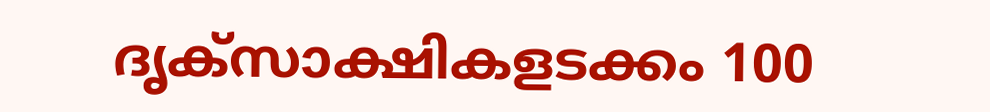ദൃക്സാക്ഷികളടക്കം 100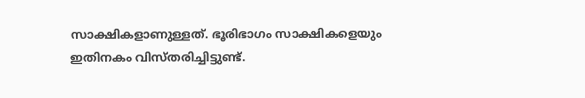സാക്ഷികളാണുള്ളത്. ഭൂരിഭാഗം സാക്ഷികളെയും ഇതിനകം വിസ്തരിച്ചിട്ടുണ്ട്.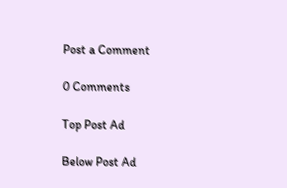Post a Comment

0 Comments

Top Post Ad

Below Post Ad